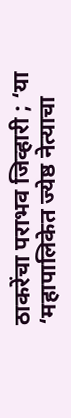ठाकरेंचा पराभव जिव्हारी ; ‘या ‘महापालिकेत ज्येष्ठ नेत्याचा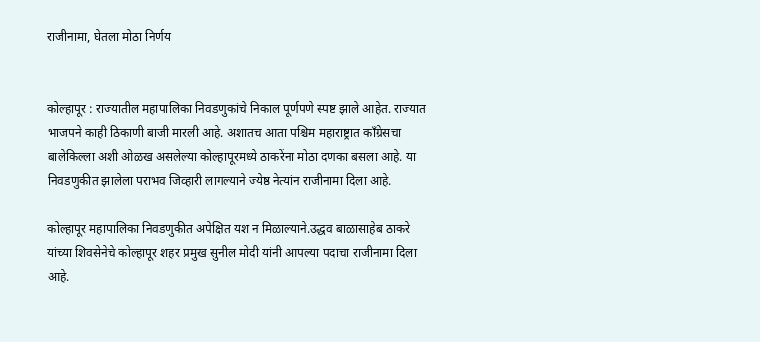राजीनामा, घेतला मोठा निर्णय


कोल्हापूर : राज्यातील महापालिका निवडणुकांचे निकाल पूर्णपणे स्पष्ट झाले आहेत. राज्यात भाजपने काही ठिकाणी बाजी मारली आहे. अशातच आता पश्चिम महाराष्ट्रात काँग्रेसचा बालेकिल्ला अशी ओळख असलेल्या कोल्हापूरमध्ये ठाकरेंना मोठा दणका बसला आहे. या निवडणुकीत झालेला पराभव जिव्हारी लागल्याने ज्येष्ठ नेत्यांन राजीनामा दिला आहे.

कोल्हापूर महापालिका निवडणुकीत अपेक्षित यश न मिळाल्याने.उद्धव बाळासाहेब ठाकरे यांच्या शिवसेनेचे कोल्हापूर शहर प्रमुख सुनील मोदी यांनी आपल्या पदाचा राजीनामा दिला आहे.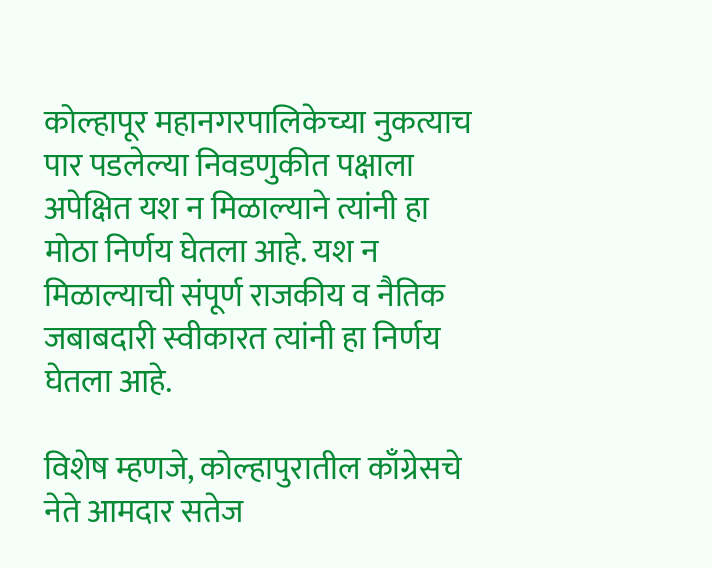कोल्हापूर महानगरपालिकेच्या नुकत्याच पार पडलेल्या निवडणुकीत पक्षाला अपेक्षित यश न मिळाल्याने त्यांनी हा मोठा निर्णय घेतला आहे. यश न मिळाल्याची संपूर्ण राजकीय व नैतिक जबाबदारी स्वीकारत त्यांनी हा निर्णय घेतला आहे.

विशेष म्हणजे, कोल्हापुरातील काँग्रेसचे नेते आमदार सतेज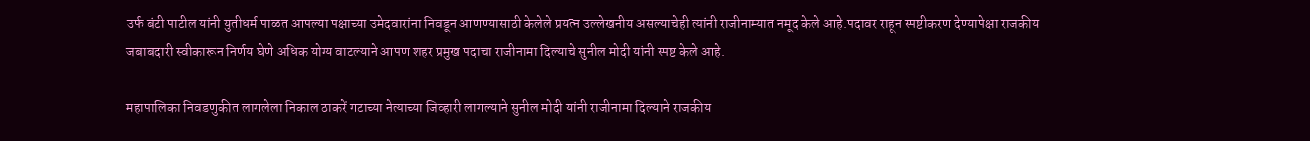उर्फ बंटी पाटील यांनी युतीधर्म पाळत आपल्या पक्षाच्या उमेदवारांना निवडून आणण्यासाठी केलेले प्रयत्न उल्लेखनीय असल्याचेही त्यांनी राजीनाम्यात नमूद केले आहे.पदावर राहून स्पष्टीकरण देण्यापेक्षा राजकीय जबाबदारी स्वीकारून निर्णय घेणे अधिक योग्य वाटल्याने आपण शहर प्रमुख पदाचा राजीनामा दिल्याचे सुनील मोदी यांनी स्पष्ट केले आहे.

महापालिका निवडणुकीत लागलेला निकाल ठाकरें गटाच्या नेत्याच्या जिव्हारी लागल्याने सुनील मोदी यांनी राजीनामा दिल्याने राजकीय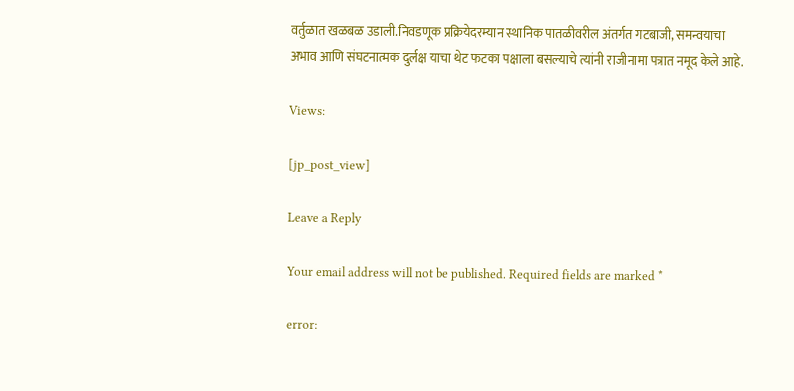वर्तुळात खळबळ उडाली.निवडणूक प्रक्रियेदरम्यान स्थानिक पातळीवरील अंतर्गत गटबाजी, समन्वयाचा अभाव आणि संघटनात्मक दुर्लक्ष याचा थेट फटका पक्षाला बसल्याचे त्यांनी राजीनामा पत्रात नमूद केले आहे.

Views:

[jp_post_view]

Leave a Reply

Your email address will not be published. Required fields are marked *

error: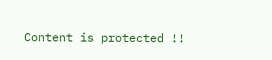Content is protected !!